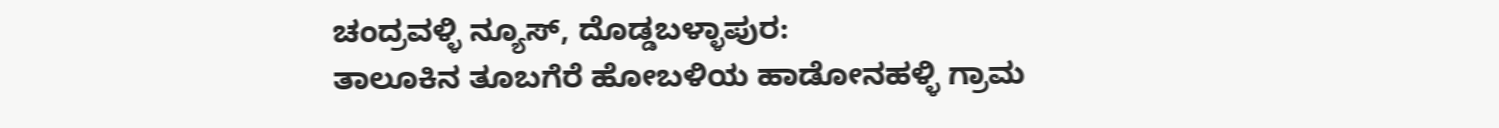ಚಂದ್ರವಳ್ಳಿ ನ್ಯೂಸ್, ದೊಡ್ಡಬಳ್ಳಾಪುರ:
ತಾಲೂಕಿನ ತೂಬಗೆರೆ ಹೋಬಳಿಯ ಹಾಡೋನಹಳ್ಳಿ ಗ್ರಾಮ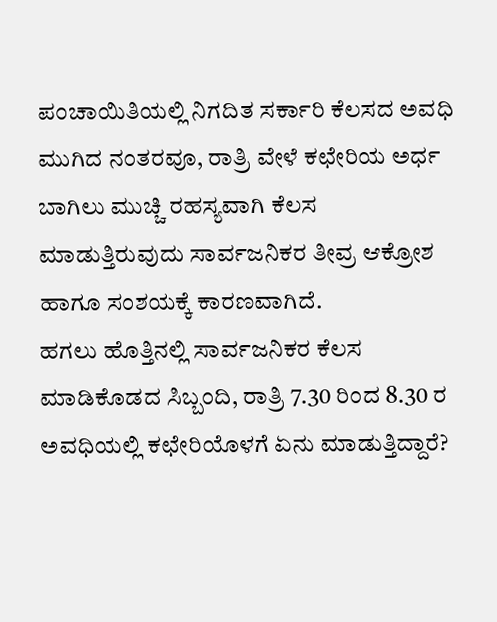ಪಂಚಾಯಿತಿಯಲ್ಲಿ ನಿಗದಿತ ಸರ್ಕಾರಿ ಕೆಲಸದ ಅವಧಿ ಮುಗಿದ ನಂತರವೂ, ರಾತ್ರಿ ವೇಳೆ ಕಛೇರಿಯ ಅರ್ಧ ಬಾಗಿಲು ಮುಚ್ಚಿ ರಹಸ್ಯವಾಗಿ ಕೆಲಸ ಮಾಡುತ್ತಿರುವುದು ಸಾರ್ವಜನಿಕರ ತೀವ್ರ ಆಕ್ರೋಶ ಹಾಗೂ ಸಂಶಯಕ್ಕೆ ಕಾರಣವಾಗಿದೆ.
ಹಗಲು ಹೊತ್ತಿನಲ್ಲಿ ಸಾರ್ವಜನಿಕರ ಕೆಲಸ ಮಾಡಿಕೊಡದ ಸಿಬ್ಬಂದಿ, ರಾತ್ರಿ 7.30 ರಿಂದ 8.30 ರ ಅವಧಿಯಲ್ಲಿ ಕಛೇರಿಯೊಳಗೆ ಏನು ಮಾಡುತ್ತಿದ್ದಾರೆ?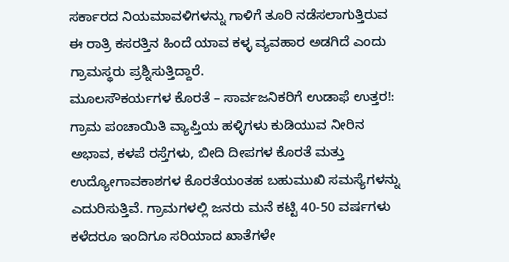ಸರ್ಕಾರದ ನಿಯಮಾವಳಿಗಳನ್ನು ಗಾಳಿಗೆ ತೂರಿ ನಡೆಸಲಾಗುತ್ತಿರುವ ಈ ರಾತ್ರಿ ಕಸರತ್ತಿನ ಹಿಂದೆ ಯಾವ ಕಳ್ಳ ವ್ಯವಹಾರ ಅಡಗಿದೆ ಎಂದು ಗ್ರಾಮಸ್ಥರು ಪ್ರಶ್ನಿಸುತ್ತಿದ್ದಾರೆ.
ಮೂಲಸೌಕರ್ಯಗಳ ಕೊರತೆ – ಸಾರ್ವಜನಿಕರಿಗೆ ಉಡಾಫೆ ಉತ್ತರ!:
ಗ್ರಾಮ ಪಂಚಾಯಿತಿ ವ್ಯಾಪ್ತಿಯ ಹಳ್ಳಿಗಳು ಕುಡಿಯುವ ನೀರಿನ ಅಭಾವ, ಕಳಪೆ ರಸ್ತೆಗಳು, ಬೀದಿ ದೀಪಗಳ ಕೊರತೆ ಮತ್ತು ಉದ್ಯೋಗಾವಕಾಶಗಳ ಕೊರತೆಯಂತಹ ಬಹುಮುಖಿ ಸಮಸ್ಯೆಗಳನ್ನು ಎದುರಿಸುತ್ತಿವೆ. ಗ್ರಾಮಗಳಲ್ಲಿ ಜನರು ಮನೆ ಕಟ್ಟಿ 40-50 ವರ್ಷಗಳು ಕಳೆದರೂ ಇಂದಿಗೂ ಸರಿಯಾದ ಖಾತೆಗಳೇ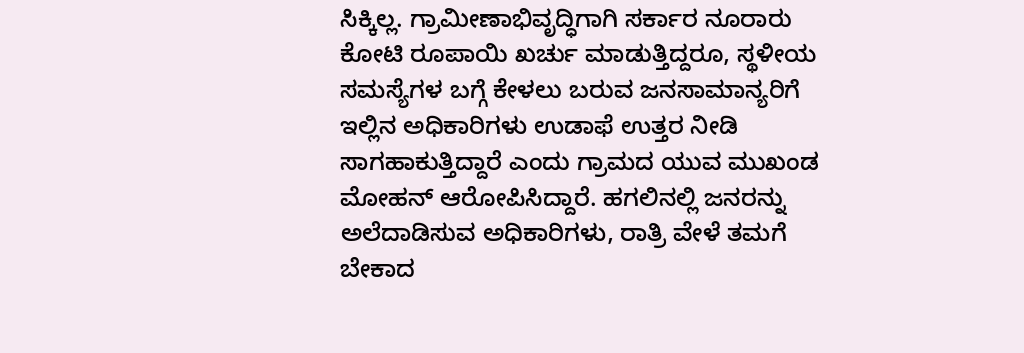ಸಿಕ್ಕಿಲ್ಲ. ಗ್ರಾಮೀಣಾಭಿವೃದ್ಧಿಗಾಗಿ ಸರ್ಕಾರ ನೂರಾರು ಕೋಟಿ ರೂಪಾಯಿ ಖರ್ಚು ಮಾಡುತ್ತಿದ್ದರೂ, ಸ್ಥಳೀಯ ಸಮಸ್ಯೆಗಳ ಬಗ್ಗೆ ಕೇಳಲು ಬರುವ ಜನಸಾಮಾನ್ಯರಿಗೆ ಇಲ್ಲಿನ ಅಧಿಕಾರಿಗಳು ಉಡಾಫೆ ಉತ್ತರ ನೀಡಿ ಸಾಗಹಾಕುತ್ತಿದ್ದಾರೆ ಎಂದು ಗ್ರಾಮದ ಯುವ ಮುಖಂಡ ಮೋಹನ್ ಆರೋಪಿಸಿದ್ದಾರೆ. ಹಗಲಿನಲ್ಲಿ ಜನರನ್ನು ಅಲೆದಾಡಿಸುವ ಅಧಿಕಾರಿಗಳು, ರಾತ್ರಿ ವೇಳೆ ತಮಗೆ ಬೇಕಾದ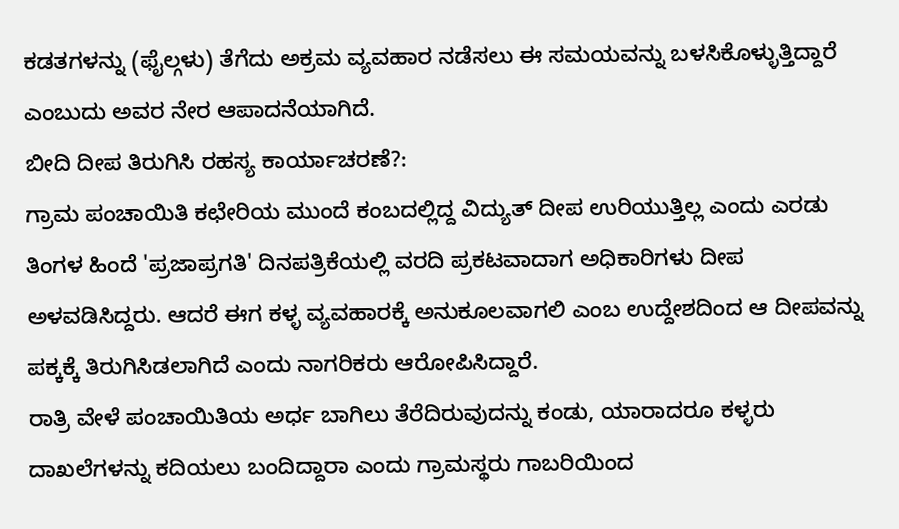ಕಡತಗಳನ್ನು (ಫೈಲ್ಗಳು) ತೆಗೆದು ಅಕ್ರಮ ವ್ಯವಹಾರ ನಡೆಸಲು ಈ ಸಮಯವನ್ನು ಬಳಸಿಕೊಳ್ಳುತ್ತಿದ್ದಾರೆ ಎಂಬುದು ಅವರ ನೇರ ಆಪಾದನೆಯಾಗಿದೆ.
ಬೀದಿ ದೀಪ ತಿರುಗಿಸಿ ರಹಸ್ಯ ಕಾರ್ಯಾಚರಣೆ?:
ಗ್ರಾಮ ಪಂಚಾಯಿತಿ ಕಛೇರಿಯ ಮುಂದೆ ಕಂಬದಲ್ಲಿದ್ದ ವಿದ್ಯುತ್ ದೀಪ ಉರಿಯುತ್ತಿಲ್ಲ ಎಂದು ಎರಡು ತಿಂಗಳ ಹಿಂದೆ 'ಪ್ರಜಾಪ್ರಗತಿ' ದಿನಪತ್ರಿಕೆಯಲ್ಲಿ ವರದಿ ಪ್ರಕಟವಾದಾಗ ಅಧಿಕಾರಿಗಳು ದೀಪ ಅಳವಡಿಸಿದ್ದರು. ಆದರೆ ಈಗ ಕಳ್ಳ ವ್ಯವಹಾರಕ್ಕೆ ಅನುಕೂಲವಾಗಲಿ ಎಂಬ ಉದ್ದೇಶದಿಂದ ಆ ದೀಪವನ್ನು ಪಕ್ಕಕ್ಕೆ ತಿರುಗಿಸಿಡಲಾಗಿದೆ ಎಂದು ನಾಗರಿಕರು ಆರೋಪಿಸಿದ್ದಾರೆ.
ರಾತ್ರಿ ವೇಳೆ ಪಂಚಾಯಿತಿಯ ಅರ್ಧ ಬಾಗಿಲು ತೆರೆದಿರುವುದನ್ನು ಕಂಡು, ಯಾರಾದರೂ ಕಳ್ಳರು ದಾಖಲೆಗಳನ್ನು ಕದಿಯಲು ಬಂದಿದ್ದಾರಾ ಎಂದು ಗ್ರಾಮಸ್ಥರು ಗಾಬರಿಯಿಂದ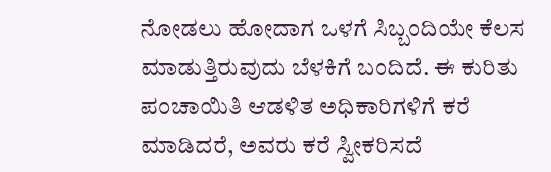ನೋಡಲು ಹೋದಾಗ ಒಳಗೆ ಸಿಬ್ಬಂದಿಯೇ ಕೆಲಸ ಮಾಡುತ್ತಿರುವುದು ಬೆಳಕಿಗೆ ಬಂದಿದೆ. ಈ ಕುರಿತು ಪಂಚಾಯಿತಿ ಆಡಳಿತ ಅಧಿಕಾರಿಗಳಿಗೆ ಕರೆ ಮಾಡಿದರೆ, ಅವರು ಕರೆ ಸ್ವೀಕರಿಸದೆ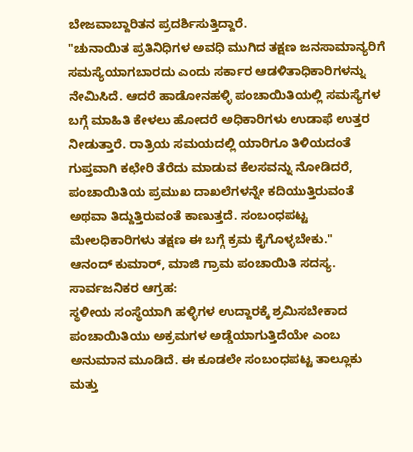ಬೇಜವಾಬ್ದಾರಿತನ ಪ್ರದರ್ಶಿಸುತ್ತಿದ್ದಾರೆ.
"ಚುನಾಯಿತ ಪ್ರತಿನಿಧಿಗಳ ಅವಧಿ ಮುಗಿದ ತಕ್ಷಣ ಜನಸಾಮಾನ್ಯರಿಗೆ ಸಮಸ್ಯೆಯಾಗಬಾರದು ಎಂದು ಸರ್ಕಾರ ಆಡಳಿತಾಧಿಕಾರಿಗಳನ್ನು ನೇಮಿಸಿದೆ. ಆದರೆ ಹಾಡೋನಹಳ್ಳಿ ಪಂಚಾಯಿತಿಯಲ್ಲಿ ಸಮಸ್ಯೆಗಳ ಬಗ್ಗೆ ಮಾಹಿತಿ ಕೇಳಲು ಹೋದರೆ ಅಧಿಕಾರಿಗಳು ಉಡಾಫೆ ಉತ್ತರ ನೀಡುತ್ತಾರೆ. ರಾತ್ರಿಯ ಸಮಯದಲ್ಲಿ ಯಾರಿಗೂ ತಿಳಿಯದಂತೆ ಗುಪ್ತವಾಗಿ ಕಛೇರಿ ತೆರೆದು ಮಾಡುವ ಕೆಲಸವನ್ನು ನೋಡಿದರೆ, ಪಂಚಾಯಿತಿಯ ಪ್ರಮುಖ ದಾಖಲೆಗಳನ್ನೇ ಕದಿಯುತ್ತಿರುವಂತೆ ಅಥವಾ ತಿದ್ದುತ್ತಿರುವಂತೆ ಕಾಣುತ್ತದೆ. ಸಂಬಂಧಪಟ್ಟ ಮೇಲಧಿಕಾರಿಗಳು ತಕ್ಷಣ ಈ ಬಗ್ಗೆ ಕ್ರಮ ಕೈಗೊಳ್ಳಬೇಕು."
ಆನಂದ್ ಕುಮಾರ್, ಮಾಜಿ ಗ್ರಾಮ ಪಂಚಾಯಿತಿ ಸದಸ್ಯ.
ಸಾರ್ವಜನಿಕರ ಆಗ್ರಹ:
ಸ್ಥಳೀಯ ಸಂಸ್ಥೆಯಾಗಿ ಹಳ್ಳಿಗಳ ಉದ್ದಾರಕ್ಕೆ ಶ್ರಮಿಸಬೇಕಾದ ಪಂಚಾಯಿತಿಯು ಅಕ್ರಮಗಳ ಅಡ್ಡೆಯಾಗುತ್ತಿದೆಯೇ ಎಂಬ ಅನುಮಾನ ಮೂಡಿದೆ. ಈ ಕೂಡಲೇ ಸಂಬಂಧಪಟ್ಟ ತಾಲ್ಲೂಕು ಮತ್ತು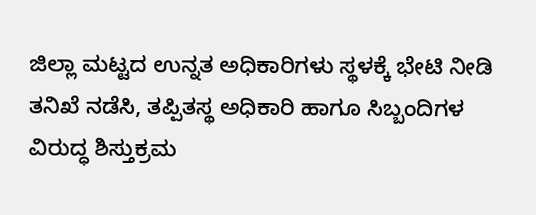ಜಿಲ್ಲಾ ಮಟ್ಟದ ಉನ್ನತ ಅಧಿಕಾರಿಗಳು ಸ್ಥಳಕ್ಕೆ ಭೇಟಿ ನೀಡಿ ತನಿಖೆ ನಡೆಸಿ, ತಪ್ಪಿತಸ್ಥ ಅಧಿಕಾರಿ ಹಾಗೂ ಸಿಬ್ಬಂದಿಗಳ ವಿರುದ್ಧ ಶಿಸ್ತುಕ್ರಮ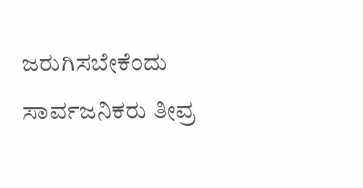ಜರುಗಿಸಬೇಕೆಂದು ಸಾರ್ವಜನಿಕರು ತೀವ್ರ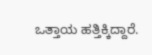ಒತ್ತಾಯ ಹತ್ತಿಕ್ಕಿದ್ದಾರೆ.